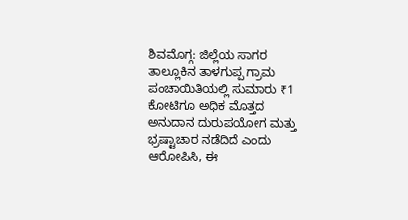ಶಿವಮೊಗ್ಗ: ಜಿಲ್ಲೆಯ ಸಾಗರ ತಾಲ್ಲೂಕಿನ ತಾಳಗುಪ್ಪ ಗ್ರಾಮ ಪಂಚಾಯಿತಿಯಲ್ಲಿ ಸುಮಾರು ₹1 ಕೋಟಿಗೂ ಅಧಿಕ ಮೊತ್ತದ ಅನುದಾನ ದುರುಪಯೋಗ ಮತ್ತು ಭ್ರಷ್ಟಾಚಾರ ನಡೆದಿದೆ ಎಂದು ಆರೋಪಿಸಿ, ಈ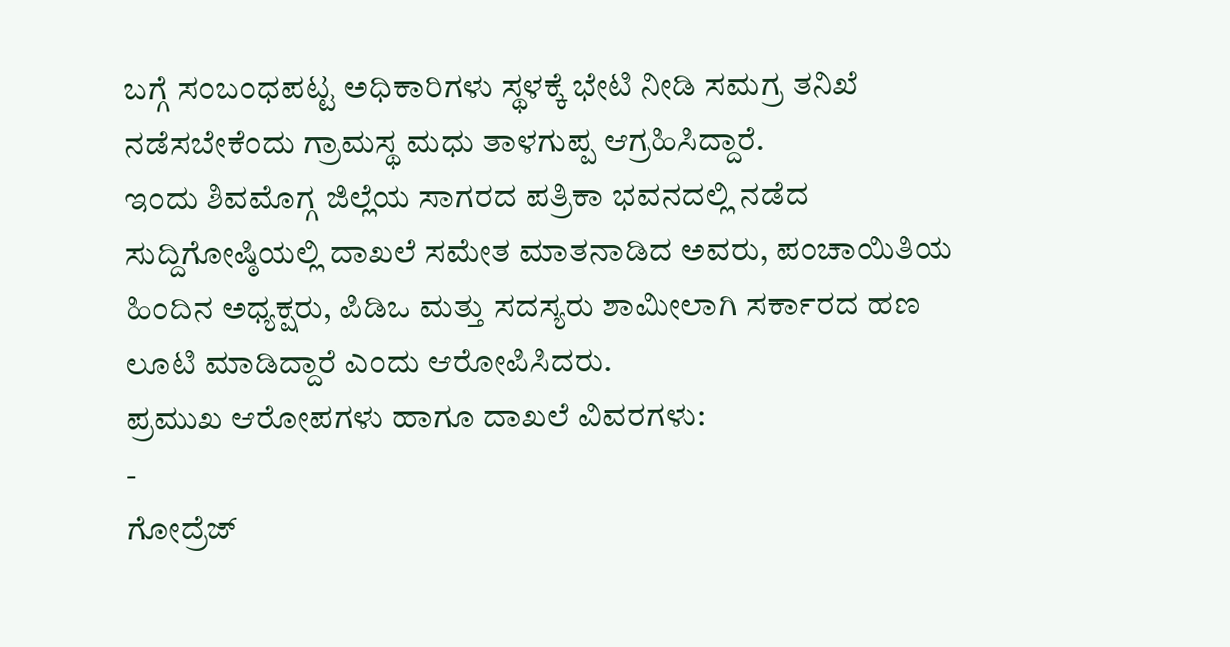ಬಗ್ಗೆ ಸಂಬಂಧಪಟ್ಟ ಅಧಿಕಾರಿಗಳು ಸ್ಥಳಕ್ಕೆ ಭೇಟಿ ನೀಡಿ ಸಮಗ್ರ ತನಿಖೆ ನಡೆಸಬೇಕೆಂದು ಗ್ರಾಮಸ್ಥ ಮಧು ತಾಳಗುಪ್ಪ ಆಗ್ರಹಿಸಿದ್ದಾರೆ.
ಇಂದು ಶಿವಮೊಗ್ಗ ಜಿಲ್ಲೆಯ ಸಾಗರದ ಪತ್ರಿಕಾ ಭವನದಲ್ಲಿ ನಡೆದ ಸುದ್ದಿಗೋಷ್ಠಿಯಲ್ಲಿ ದಾಖಲೆ ಸಮೇತ ಮಾತನಾಡಿದ ಅವರು, ಪಂಚಾಯಿತಿಯ ಹಿಂದಿನ ಅಧ್ಯಕ್ಷರು, ಪಿಡಿಒ ಮತ್ತು ಸದಸ್ಯರು ಶಾಮೀಲಾಗಿ ಸರ್ಕಾರದ ಹಣ ಲೂಟಿ ಮಾಡಿದ್ದಾರೆ ಎಂದು ಆರೋಪಿಸಿದರು.
ಪ್ರಮುಖ ಆರೋಪಗಳು ಹಾಗೂ ದಾಖಲೆ ವಿವರಗಳು:
-
ಗೋದ್ರೆಜ್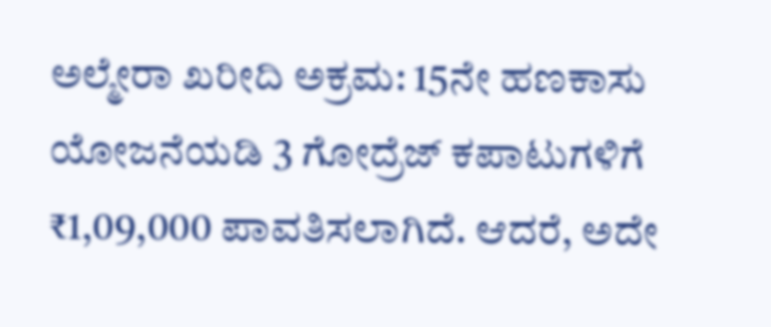ಅಲ್ಮೇರಾ ಖರೀದಿ ಅಕ್ರಮ: 15ನೇ ಹಣಕಾಸು ಯೋಜನೆಯಡಿ 3 ಗೋದ್ರೆಜ್ ಕಪಾಟುಗಳಿಗೆ ₹1,09,000 ಪಾವತಿಸಲಾಗಿದೆ. ಆದರೆ, ಅದೇ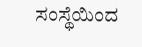ಸಂಸ್ಥೆಯಿಂದ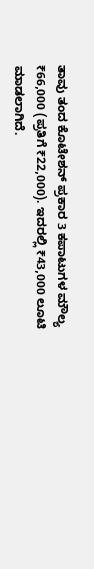ತಾವು ತಂದ ಕೊಟೇಶನ್ ಪ್ರಕಾರ 3 ಕಪಾಟುಗಳ ಮೌಲ್ಯ ₹66,000 (ಪ್ರತಿಗೆ ₹22,000). ಇದರಲ್ಲಿ ₹43,000 ಲೂಟಿ ಮಾಡಲಾಗಿದೆ.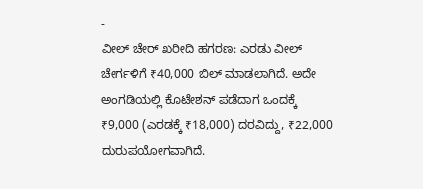-
ವೀಲ್ ಚೇರ್ ಖರೀದಿ ಹಗರಣ: ಎರಡು ವೀಲ್ ಚೇರ್ಗಳಿಗೆ ₹40,000 ಬಿಲ್ ಮಾಡಲಾಗಿದೆ. ಅದೇ ಅಂಗಡಿಯಲ್ಲಿ ಕೊಟೇಶನ್ ಪಡೆದಾಗ ಒಂದಕ್ಕೆ ₹9,000 (ಎರಡಕ್ಕೆ ₹18,000) ದರವಿದ್ದು, ₹22,000 ದುರುಪಯೋಗವಾಗಿದೆ.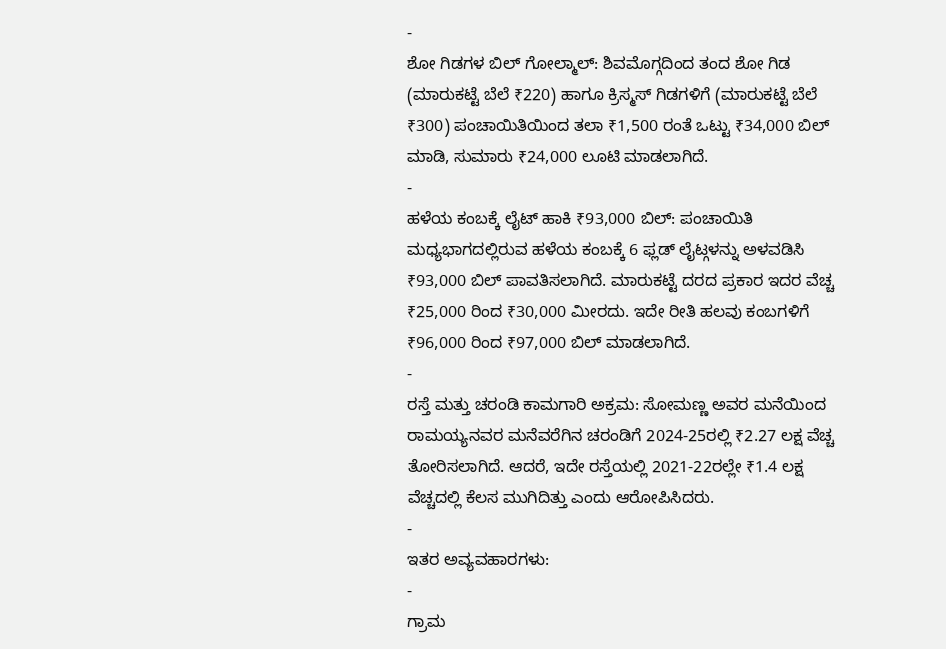-
ಶೋ ಗಿಡಗಳ ಬಿಲ್ ಗೋಲ್ಮಾಲ್: ಶಿವಮೊಗ್ಗದಿಂದ ತಂದ ಶೋ ಗಿಡ (ಮಾರುಕಟ್ಟೆ ಬೆಲೆ ₹220) ಹಾಗೂ ಕ್ರಿಸ್ಮಸ್ ಗಿಡಗಳಿಗೆ (ಮಾರುಕಟ್ಟೆ ಬೆಲೆ ₹300) ಪಂಚಾಯಿತಿಯಿಂದ ತಲಾ ₹1,500 ರಂತೆ ಒಟ್ಟು ₹34,000 ಬಿಲ್ ಮಾಡಿ, ಸುಮಾರು ₹24,000 ಲೂಟಿ ಮಾಡಲಾಗಿದೆ.
-
ಹಳೆಯ ಕಂಬಕ್ಕೆ ಲೈಟ್ ಹಾಕಿ ₹93,000 ಬಿಲ್: ಪಂಚಾಯಿತಿ ಮಧ್ಯಭಾಗದಲ್ಲಿರುವ ಹಳೆಯ ಕಂಬಕ್ಕೆ 6 ಫ್ಲಡ್ ಲೈಟ್ಗಳನ್ನು ಅಳವಡಿಸಿ ₹93,000 ಬಿಲ್ ಪಾವತಿಸಲಾಗಿದೆ. ಮಾರುಕಟ್ಟೆ ದರದ ಪ್ರಕಾರ ಇದರ ವೆಚ್ಚ ₹25,000 ರಿಂದ ₹30,000 ಮೀರದು. ಇದೇ ರೀತಿ ಹಲವು ಕಂಬಗಳಿಗೆ ₹96,000 ರಿಂದ ₹97,000 ಬಿಲ್ ಮಾಡಲಾಗಿದೆ.
-
ರಸ್ತೆ ಮತ್ತು ಚರಂಡಿ ಕಾಮಗಾರಿ ಅಕ್ರಮ: ಸೋಮಣ್ಣ ಅವರ ಮನೆಯಿಂದ ರಾಮಯ್ಯನವರ ಮನೆವರೆಗಿನ ಚರಂಡಿಗೆ 2024-25ರಲ್ಲಿ ₹2.27 ಲಕ್ಷ ವೆಚ್ಚ ತೋರಿಸಲಾಗಿದೆ. ಆದರೆ, ಇದೇ ರಸ್ತೆಯಲ್ಲಿ 2021-22ರಲ್ಲೇ ₹1.4 ಲಕ್ಷ ವೆಚ್ಚದಲ್ಲಿ ಕೆಲಸ ಮುಗಿದಿತ್ತು ಎಂದು ಆರೋಪಿಸಿದರು.
-
ಇತರ ಅವ್ಯವಹಾರಗಳು:
-
ಗ್ರಾಮ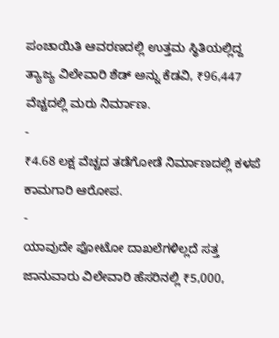ಪಂಚಾಯಿತಿ ಆವರಣದಲ್ಲಿ ಉತ್ತಮ ಸ್ಥಿತಿಯಲ್ಲಿದ್ದ ತ್ಯಾಜ್ಯ ವಿಲೇವಾರಿ ಶೆಡ್ ಅನ್ನು ಕೆಡವಿ, ₹96,447 ವೆಚ್ಚದಲ್ಲಿ ಮರು ನಿರ್ಮಾಣ.
-
₹4.68 ಲಕ್ಷ ವೆಚ್ಚದ ತಡೆಗೋಡೆ ನಿರ್ಮಾಣದಲ್ಲಿ ಕಳಪೆ ಕಾಮಗಾರಿ ಆರೋಪ.
-
ಯಾವುದೇ ಫೋಟೋ ದಾಖಲೆಗಳಿಲ್ಲದೆ ಸತ್ತ ಜಾನುವಾರು ವಿಲೇವಾರಿ ಹೆಸರಿನಲ್ಲಿ ₹5,000,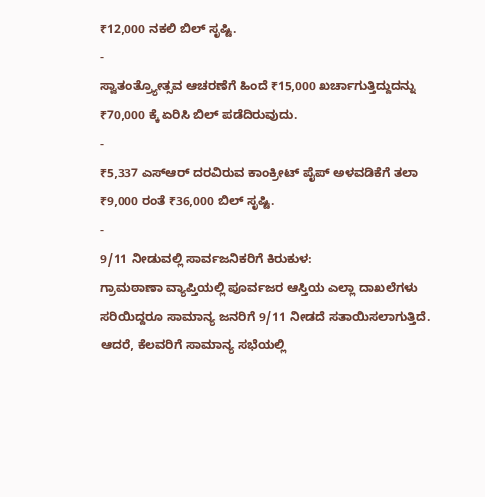₹12,000 ನಕಲಿ ಬಿಲ್ ಸೃಷ್ಟಿ.
-
ಸ್ವಾತಂತ್ರ್ಯೋತ್ಸವ ಆಚರಣೆಗೆ ಹಿಂದೆ ₹15,000 ಖರ್ಚಾಗುತ್ತಿದ್ದುದನ್ನು ₹70,000 ಕ್ಕೆ ಏರಿಸಿ ಬಿಲ್ ಪಡೆದಿರುವುದು.
-
₹5,337 ಎಸ್ಆರ್ ದರವಿರುವ ಕಾಂಕ್ರೀಟ್ ಪೈಪ್ ಅಳವಡಿಕೆಗೆ ತಲಾ ₹9,000 ರಂತೆ ₹36,000 ಬಿಲ್ ಸೃಷ್ಟಿ.
-
9/11 ನೀಡುವಲ್ಲಿ ಸಾರ್ವಜನಿಕರಿಗೆ ಕಿರುಕುಳ:
ಗ್ರಾಮಠಾಣಾ ವ್ಯಾಪ್ತಿಯಲ್ಲಿ ಪೂರ್ವಜರ ಆಸ್ತಿಯ ಎಲ್ಲಾ ದಾಖಲೆಗಳು ಸರಿಯಿದ್ದರೂ ಸಾಮಾನ್ಯ ಜನರಿಗೆ 9/11 ನೀಡದೆ ಸತಾಯಿಸಲಾಗುತ್ತಿದೆ. ಆದರೆ, ಕೆಲವರಿಗೆ ಸಾಮಾನ್ಯ ಸಭೆಯಲ್ಲಿ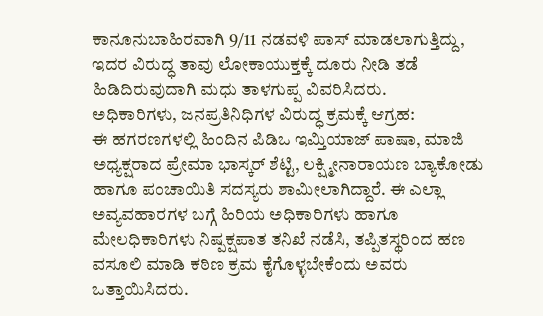ಕಾನೂನುಬಾಹಿರವಾಗಿ 9/11 ನಡವಳಿ ಪಾಸ್ ಮಾಡಲಾಗುತ್ತಿದ್ದು, ಇದರ ವಿರುದ್ಧ ತಾವು ಲೋಕಾಯುಕ್ತಕ್ಕೆ ದೂರು ನೀಡಿ ತಡೆ ಹಿಡಿದಿರುವುದಾಗಿ ಮಧು ತಾಳಗುಪ್ಪ ವಿವರಿಸಿದರು.
ಅಧಿಕಾರಿಗಳು, ಜನಪ್ರತಿನಿಧಿಗಳ ವಿರುದ್ಧ ಕ್ರಮಕ್ಕೆ ಆಗ್ರಹ:
ಈ ಹಗರಣಗಳಲ್ಲಿ ಹಿಂದಿನ ಪಿಡಿಒ ಇಮ್ತಿಯಾಜ್ ಪಾಷಾ, ಮಾಜಿ ಅಧ್ಯಕ್ಷರಾದ ಪ್ರೇಮಾ ಭಾಸ್ಕರ್ ಶೆಟ್ಟಿ, ಲಕ್ಷ್ಮೀನಾರಾಯಣ ಬ್ಯಾಕೋಡು ಹಾಗೂ ಪಂಚಾಯಿತಿ ಸದಸ್ಯರು ಶಾಮೀಲಾಗಿದ್ದಾರೆ. ಈ ಎಲ್ಲಾ ಅವ್ಯವಹಾರಗಳ ಬಗ್ಗೆ ಹಿರಿಯ ಅಧಿಕಾರಿಗಳು ಹಾಗೂ ಮೇಲಧಿಕಾರಿಗಳು ನಿಷ್ಪಕ್ಷಪಾತ ತನಿಖೆ ನಡೆಸಿ, ತಪ್ಪಿತಸ್ಥರಿಂದ ಹಣ ವಸೂಲಿ ಮಾಡಿ ಕಠಿಣ ಕ್ರಮ ಕೈಗೊಳ್ಳಬೇಕೆಂದು ಅವರು ಒತ್ತಾಯಿಸಿದರು.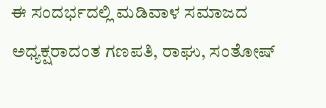ಈ ಸಂದರ್ಭದಲ್ಲಿ ಮಡಿವಾಳ ಸಮಾಜದ ಅಧ್ಯಕ್ಷರಾದಂತ ಗಣಪತಿ, ರಾಘು, ಸಂತೋಷ್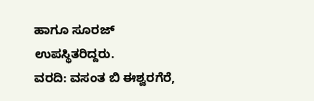ಹಾಗೂ ಸೂರಜ್ ಉಪಸ್ಥಿತರಿದ್ದರು.
ವರದಿ: ವಸಂತ ಬಿ ಈಶ್ವರಗೆರೆ,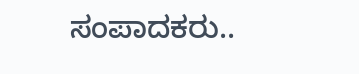ಸಂಪಾದಕರು..